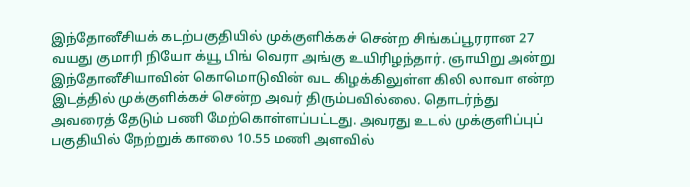இந்தோனீசியக் கடற்பகுதியில் முக்குளிக்கச் சென்ற சிங்கப்பூரரான 27 வயது குமாரி நியோ க்யூ பிங் வெரா அங்கு உயிரிழந்தார். ஞாயிறு அன்று இந்தோனீசியாவின் கொமொடுவின் வட கிழக்கிலுள்ள கிலி லாவா என்ற இடத்தில் முக்குளிக்கச் சென்ற அவர் திரும்பவில்லை. தொடர்ந்து அவரைத் தேடும் பணி மேற்கொள்ளப்பட்டது. அவரது உடல் முக்குளிப்புப் பகுதியில் நேற்றுக் காலை 10.55 மணி அளவில்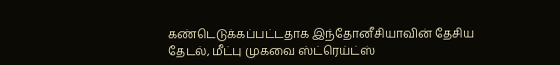கண்டெடுக்கப்பட்டதாக இந்தோனீசியாவின் தேசிய தேடல், மீட்பு முகவை ஸ்ட்ரெய்ட்ஸ்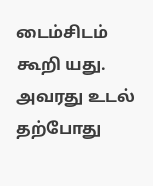டைம்சிடம் கூறி யது. அவரது உடல் தற்போது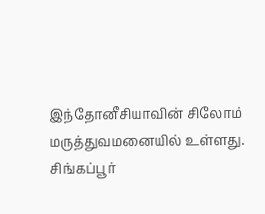இந்தோனீசியாவின் சிலோம் மருத்துவமனையில் உள்ளது.
சிங்கப்பூர்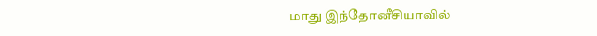மாது இந்தோனீசியாவில்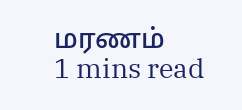மரணம்
1 mins read